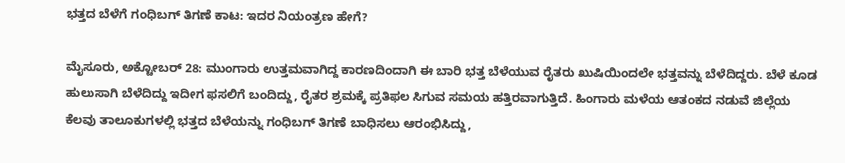ಭತ್ತದ ಬೆಳೆಗೆ ಗಂಧಿಬಗ್ ತಿಗಣೆ ಕಾಟ: ಇದರ ನಿಯಂತ್ರಣ ಹೇಗೆ?

ಮೈಸೂರು, ಅಕ್ಟೋಬರ್‌ 28: ಮುಂಗಾರು ಉತ್ತಮವಾಗಿದ್ದ ಕಾರಣದಿಂದಾಗಿ ಈ ಬಾರಿ ಭತ್ತ ಬೆಳೆಯುವ ರೈತರು ಖುಷಿಯಿಂದಲೇ ಭತ್ತವನ್ನು ಬೆಳೆದಿದ್ದರು. ಬೆಳೆ ಕೂಡ ಹುಲುಸಾಗಿ ಬೆಳೆದಿದ್ದು ಇದೀಗ ಫಸಲಿಗೆ ಬಂದಿದ್ದು, ರೈತರ ಶ್ರಮಕ್ಕೆ ಪ್ರತಿಫಲ ಸಿಗುವ ಸಮಯ ಹತ್ತಿರವಾಗುತ್ತಿದೆ. ಹಿಂಗಾರು ಮಳೆಯ ಆತಂಕದ ನಡುವೆ ಜಿಲ್ಲೆಯ ಕೆಲವು ತಾಲೂಕುಗಳಲ್ಲಿ ಭತ್ತದ ಬೆಳೆಯನ್ನು ಗಂಧಿಬಗ್ ತಿಗಣೆ ಬಾಧಿಸಲು ಆರಂಭಿಸಿದ್ದು,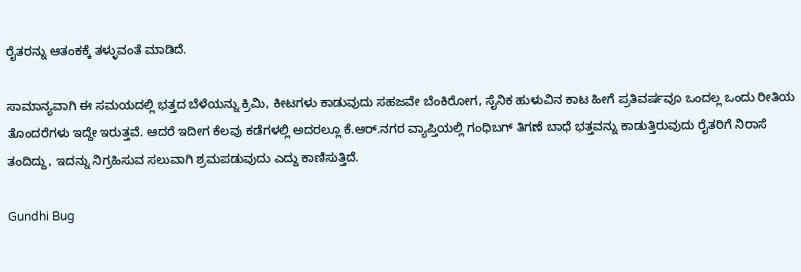ರೈತರನ್ನು ಆತಂಕಕ್ಕೆ ತಳ್ಳುವಂತೆ ಮಾಡಿದೆ.

ಸಾಮಾನ್ಯವಾಗಿ ಈ ಸಮಯದಲ್ಲಿ ಭತ್ತದ ಬೆಳೆಯನ್ನು ಕ್ರಿಮಿ, ಕೀಟಗಳು ಕಾಡುವುದು ಸಹಜವೇ ಬೆಂಕಿರೋಗ, ಸೈನಿಕ ಹುಳುವಿನ ಕಾಟ ಹೀಗೆ ಪ್ರತಿವರ್ಷವೂ ಒಂದಲ್ಲ ಒಂದು ರೀತಿಯ ತೊಂದರೆಗಳು ಇದ್ದೇ ಇರುತ್ತವೆ. ಆದರೆ ಇದೀಗ ಕೆಲವು ಕಡೆಗಳಲ್ಲಿ ಅದರಲ್ಲೂ ಕೆ.ಆರ್.ನಗರ ವ್ಯಾಪ್ತಿಯಲ್ಲಿ ಗಂಧಿಬಗ್ ತಿಗಣೆ ಬಾಧೆ ಭತ್ತವನ್ನು ಕಾಡುತ್ತಿರುವುದು ರೈತರಿಗೆ ನಿರಾಸೆ ತಂದಿದ್ದು, ಇದನ್ನು ನಿಗ್ರಹಿಸುವ ಸಲುವಾಗಿ ಶ್ರಮಪಡುವುದು ಎದ್ದು ಕಾಣಿಸುತ್ತಿದೆ.

Gundhi Bug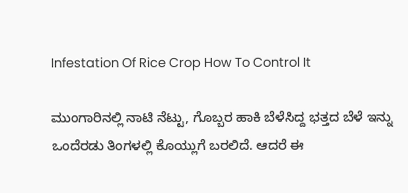Infestation Of Rice Crop How To Control It

ಮುಂಗಾರಿನಲ್ಲಿ ನಾಟಿ ನೆಟ್ಟು, ಗೊಬ್ಬರ ಹಾಕಿ ಬೆಳೆಸಿದ್ದ ಭತ್ತದ ಬೆಳೆ ಇನ್ನು ಒಂದೆರಡು ತಿಂಗಳಲ್ಲಿ ಕೊಯ್ಲುಗೆ ಬರಲಿದೆ. ಆದರೆ ಈ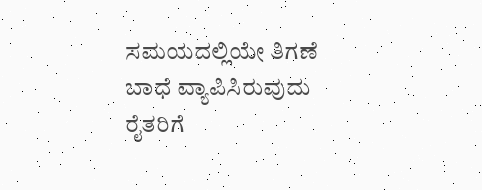ಸಮಯದಲ್ಲಿಯೇ ತಿಗಣೆ ಬಾಧೆ ವ್ಯಾಪಿಸಿರುವುದು ರೈತರಿಗೆ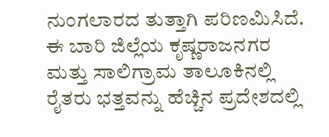ನುಂಗಲಾರದ ತುತ್ತಾಗಿ ಪರಿಣಮಿಸಿದೆ. ಈ ಬಾರಿ ಜಿಲ್ಲೆಯ ಕೃಷ್ಣರಾಜನಗರ ಮತ್ತು ಸಾಲಿಗ್ರಾಮ ತಾಲೂಕಿನಲ್ಲಿ ರೈತರು ಭತ್ತವನ್ನು ಹೆಚ್ಚಿನ ಪ್ರದೇಶದಲ್ಲಿ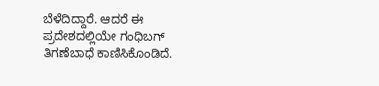ಬೆಳೆದಿದ್ದಾರೆ. ಆದರೆ ಈ ಪ್ರದೇಶದಲ್ಲಿಯೇ ಗಂಧಿಬಗ್ ತಿಗಣೆಬಾಧೆ ಕಾಣಿಸಿಕೊಂಡಿದೆ.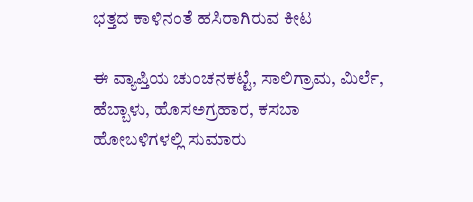ಭತ್ತದ ಕಾಳಿನಂತೆ ಹಸಿರಾಗಿರುವ ಕೀಟ

ಈ ವ್ಯಾಪ್ತಿಯ ಚುಂಚನಕಟ್ಟೆ, ಸಾಲಿಗ್ರಾಮ, ಮಿರ್ಲೆ, ಹೆಬ್ಬಾಳು, ಹೊಸಅಗ್ರಹಾರ, ಕಸಬಾ ಹೋಬಳಿಗಳಲ್ಲಿ ಸುಮಾರು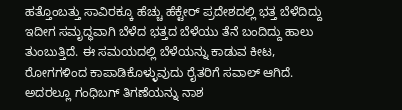ಹತ್ತೊಂಬತ್ತು ಸಾವಿರಕ್ಕೂ ಹೆಚ್ಚು ಹೆಕ್ಟೇರ್ ಪ್ರದೇಶದಲ್ಲಿ ಭತ್ತ ಬೆಳೆದಿದ್ದು ಇದೀಗ ಸಮೃದ್ಧವಾಗಿ ಬೆಳೆದ ಭತ್ತದ ಬೆಳೆಯು ತೆನೆ ಬಂದಿದ್ದು ಹಾಲು ತುಂಬುತ್ತಿದೆ. ಈ ಸಮಯದಲ್ಲಿ ಬೆಳೆಯನ್ನು ಕಾಡುವ ಕೀಟ, ರೋಗಗಳಿಂದ ಕಾಪಾಡಿಕೊಳ್ಳುವುದು ರೈತರಿಗೆ ಸವಾಲ್ ಆಗಿದೆ. ಅದರಲ್ಲೂ ಗಂಧಿಬಗ್ ತಿಗಣೆಯನ್ನು ನಾಶ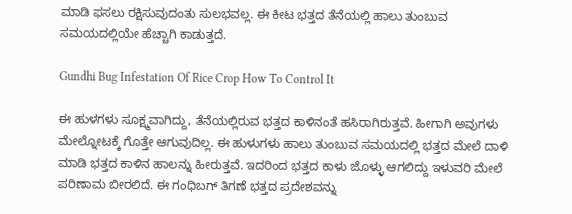ಮಾಡಿ ಫಸಲು ರಕ್ಷಿಸುವುದಂತು ಸುಲಭವಲ್ಲ. ಈ ಕೀಟ ಭತ್ತದ ತೆನೆಯಲ್ಲಿ ಹಾಲು ತುಂಬುವ ಸಮಯದಲ್ಲಿಯೇ ಹೆಚ್ಚಾಗಿ ಕಾಡುತ್ತದೆ.

Gundhi Bug Infestation Of Rice Crop How To Control It

ಈ ಹುಳಗಳು ಸೂಕ್ಷ್ಮವಾಗಿದ್ದು, ತೆನೆಯಲ್ಲಿರುವ ಭತ್ತದ ಕಾಳಿನಂತೆ ಹಸಿರಾಗಿರುತ್ತವೆ. ಹೀಗಾಗಿ ಅವುಗಳು ಮೇಲ್ನೋಟಕ್ಕೆ ಗೊತ್ತೇ ಆಗುವುದಿಲ್ಲ. ಈ ಹುಳುಗಳು ಹಾಲು ತುಂಬುವ ಸಮಯದಲ್ಲಿ ಭತ್ತದ ಮೇಲೆ ದಾಳಿ ಮಾಡಿ ಭತ್ತದ ಕಾಳಿನ ಹಾಲನ್ನು ಹೀರುತ್ತವೆ. ಇದರಿಂದ ಭತ್ತದ ಕಾಳು ಜೊಳ್ಳು ಆಗಲಿದ್ದು ಇಳುವರಿ ಮೇಲೆ ಪರಿಣಾಮ ಬೀರಲಿದೆ. ಈ ಗಂಧಿಬಗ್ ತಿಗಣೆ ಭತ್ತದ ಪ್ರದೇಶವನ್ನು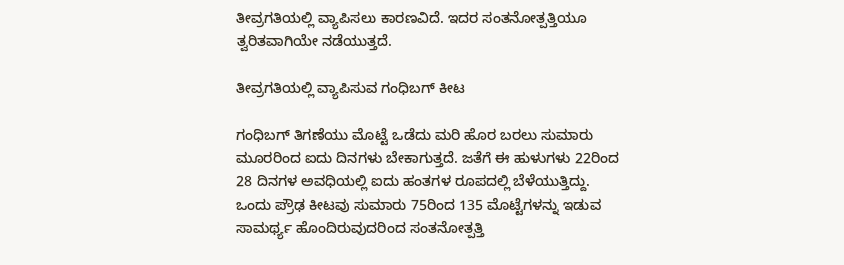ತೀವ್ರಗತಿಯಲ್ಲಿ ವ್ಯಾಪಿಸಲು ಕಾರಣವಿದೆ. ಇದರ ಸಂತನೋತ್ಪತ್ತಿಯೂ ತ್ವರಿತವಾಗಿಯೇ ನಡೆಯುತ್ತದೆ.

ತೀವ್ರಗತಿಯಲ್ಲಿ ವ್ಯಾಪಿಸುವ ಗಂಧಿಬಗ್ ಕೀಟ

ಗಂಧಿಬಗ್ ತಿಗಣೆಯು ಮೊಟ್ಟೆ ಒಡೆದು ಮರಿ ಹೊರ ಬರಲು ಸುಮಾರು ಮೂರರಿಂದ ಐದು ದಿನಗಳು ಬೇಕಾಗುತ್ತದೆ. ಜತೆಗೆ ಈ ಹುಳುಗಳು 22ರಿಂದ 28 ದಿನಗಳ ಅವಧಿಯಲ್ಲಿ ಐದು ಹಂತಗಳ ರೂಪದಲ್ಲಿ ಬೆಳೆಯುತ್ತಿದ್ದು. ಒಂದು ಪ್ರೌಢ ಕೀಟವು ಸುಮಾರು 75ರಿಂದ 135 ಮೊಟ್ಟೆಗಳನ್ನು ಇಡುವ ಸಾಮರ್ಥ್ಯ ಹೊಂದಿರುವುದರಿಂದ ಸಂತನೋತ್ಪತ್ತಿ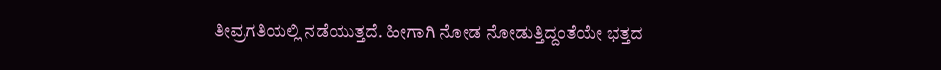ತೀವ್ರಗತಿಯಲ್ಲಿ ನಡೆಯುತ್ತದೆ. ಹೀಗಾಗಿ ನೋಡ ನೋಡುತ್ತಿದ್ದಂತೆಯೇ ಭತ್ತದ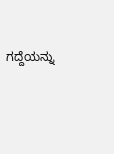ಗದ್ದೆಯನ್ನು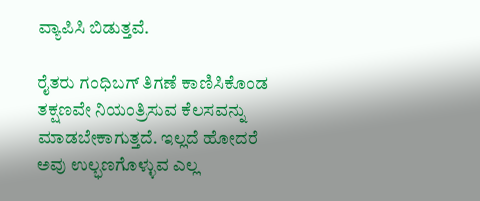ವ್ಯಾಪಿಸಿ ಬಿಡುತ್ತವೆ.

ರೈತರು ಗಂಧಿಬಗ್ ತಿಗಣೆ ಕಾಣಿಸಿಕೊಂಡ ತಕ್ಷಣವೇ ನಿಯಂತ್ರಿಸುವ ಕೆಲಸವನ್ನು ಮಾಡಬೇಕಾಗುತ್ತದೆ. ಇಲ್ಲದೆ ಹೋದರೆ ಅವು ಉಲ್ಭಣಗೊಳ್ಳುವ ಎಲ್ಲ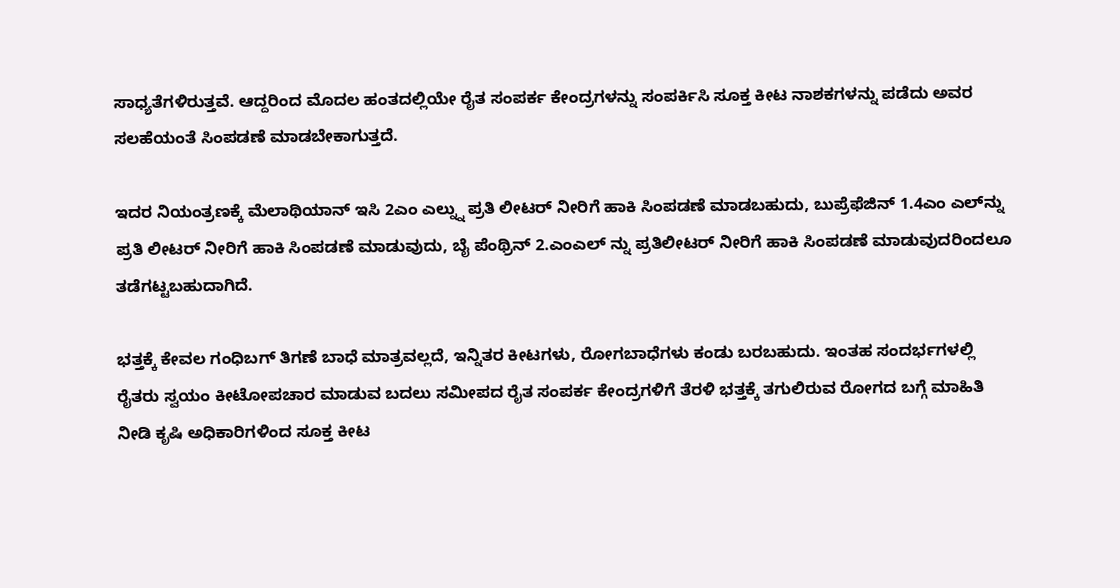ಸಾಧ್ಯತೆಗಳಿರುತ್ತವೆ. ಆದ್ದರಿಂದ ಮೊದಲ ಹಂತದಲ್ಲಿಯೇ ರೈತ ಸಂಪರ್ಕ ಕೇಂದ್ರಗಳನ್ನು ಸಂಪರ್ಕಿಸಿ ಸೂಕ್ತ ಕೀಟ ನಾಶಕಗಳನ್ನು ಪಡೆದು ಅವರ ಸಲಹೆಯಂತೆ ಸಿಂಪಡಣೆ ಮಾಡಬೇಕಾಗುತ್ತದೆ.

ಇದರ ನಿಯಂತ್ರಣಕ್ಕೆ ಮೆಲಾಥಿಯಾನ್ ಇಸಿ 2ಎಂ ಎಲ್ನ್ನು ಪ್ರತಿ ಲೀಟರ್ ನೀರಿಗೆ ಹಾಕಿ ಸಿಂಪಡಣೆ ಮಾಡಬಹುದು, ಬುಪ್ರೆಫೆಜಿನ್ 1.4ಎಂ ಎಲ್‌ನ್ನು ಪ್ರತಿ ಲೀಟರ್ ನೀರಿಗೆ ಹಾಕಿ ಸಿಂಪಡಣೆ ಮಾಡುವುದು, ಬೈ ಪೆಂಥ್ರಿನ್ 2.ಎಂಎಲ್ ನ್ನು ಪ್ರತಿಲೀಟರ್ ನೀರಿಗೆ ಹಾಕಿ ಸಿಂಪಡಣೆ ಮಾಡುವುದರಿಂದಲೂ ತಡೆಗಟ್ಟಬಹುದಾಗಿದೆ.

ಭತ್ತಕ್ಕೆ ಕೇವಲ ಗಂಧಿಬಗ್ ತಿಗಣೆ ಬಾಧೆ ಮಾತ್ರವಲ್ಲದೆ, ಇನ್ನಿತರ ಕೀಟಗಳು, ರೋಗಬಾಧೆಗಳು ಕಂಡು ಬರಬಹುದು. ಇಂತಹ ಸಂದರ್ಭಗಳಲ್ಲಿ ರೈತರು ಸ್ವಯಂ ಕೀಟೋಪಚಾರ ಮಾಡುವ ಬದಲು ಸಮೀಪದ ರೈತ ಸಂಪರ್ಕ ಕೇಂದ್ರಗಳಿಗೆ ತೆರಳಿ ಭತ್ತಕ್ಕೆ ತಗುಲಿರುವ ರೋಗದ ಬಗ್ಗೆ ಮಾಹಿತಿ ನೀಡಿ ಕೃಷಿ ಅಧಿಕಾರಿಗಳಿಂದ ಸೂಕ್ತ ಕೀಟ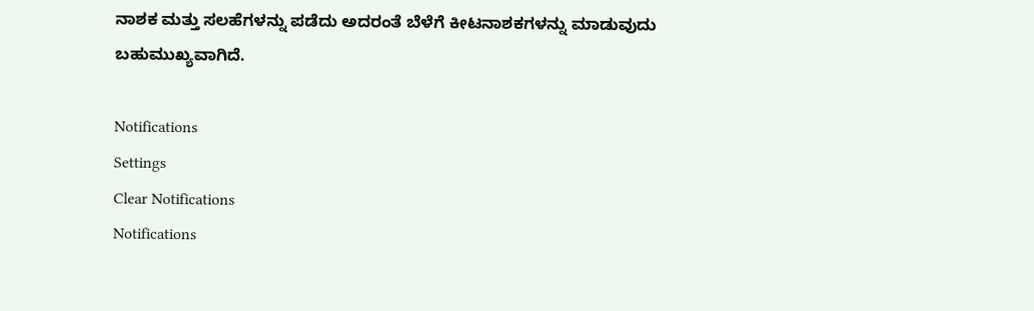ನಾಶಕ ಮತ್ತು ಸಲಹೆಗಳನ್ನು ಪಡೆದು ಅದರಂತೆ ಬೆಳೆಗೆ ಕೀಟನಾಶಕಗಳನ್ನು ಮಾಡುವುದು ಬಹುಮುಖ್ಯವಾಗಿದೆ.

Notifications
Settings
Clear Notifications
Notifications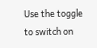Use the toggle to switch on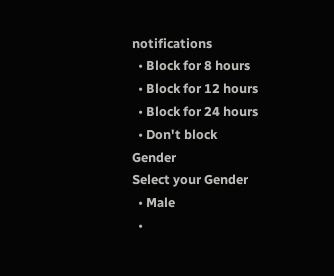notifications
  • Block for 8 hours
  • Block for 12 hours
  • Block for 24 hours
  • Don't block
Gender
Select your Gender
  • Male
  •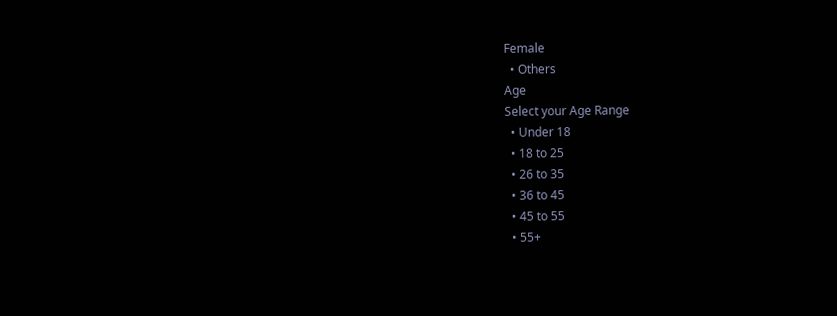Female
  • Others
Age
Select your Age Range
  • Under 18
  • 18 to 25
  • 26 to 35
  • 36 to 45
  • 45 to 55
  • 55+